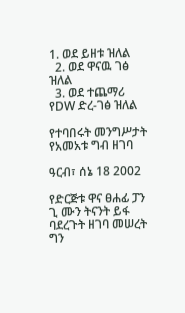1. ወደ ይዘቱ ዝለል
  2. ወደ ዋናዉ ገፅ ዝለል
  3. ወደ ተጨማሪ የDW ድረ-ገፅ ዝለል

የተባበሩት መንግሥታት የአመአቱ ግብ ዘገባ

ዓርብ፣ ሰኔ 18 2002

የድርጅቱ ዋና ፀሐፊ ፓን ጊ ሙን ትናንት ይፋ ባደረጉት ዘገባ መሠረት ግን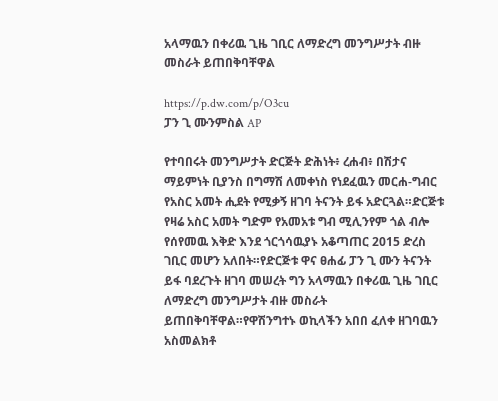አላማዉን በቀሪዉ ጊዜ ገቢር ለማድረግ መንግሥታት ብዙ መስራት ይጠበቅባቸዋል

https://p.dw.com/p/O3cu
ፓን ጊ ሙንምስል AP

የተባበሩት መንግሥታት ድርጅት ድሕነት፥ ረሐብ፥ በሽታና ማይምነት ቢያንስ በግማሽ ለመቀነስ የነደፈዉን መርሐ-ግብር የአስር አመት ሒደት የሚቃኝ ዘገባ ትናንት ይፋ አድርጓል።ድርጅቱ የዛሬ አስር አመት ግድም የአመአቱ ግብ ሚሊንየም ጎል ብሎ የሰየመዉ እቅድ እንደ ጎርጎሳዉያኑ አቆጣጠር 2015 ድረስ ገቢር መሆን አለበት።የድርጅቱ ዋና ፀሐፊ ፓን ጊ ሙን ትናንት ይፋ ባደረጉት ዘገባ መሠረት ግን አላማዉን በቀሪዉ ጊዜ ገቢር ለማድረግ መንግሥታት ብዙ መስራት ይጠበቅባቸዋል።የዋሽንግተኑ ወኪላችን አበበ ፈለቀ ዘገባዉን አስመልክቶ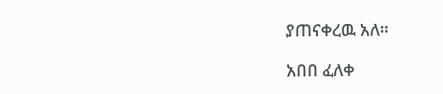ያጠናቀረዉ አለ።

አበበ ፈለቀ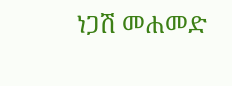ነጋሽ መሐመድ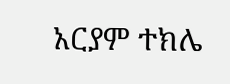አርያም ተክሌ